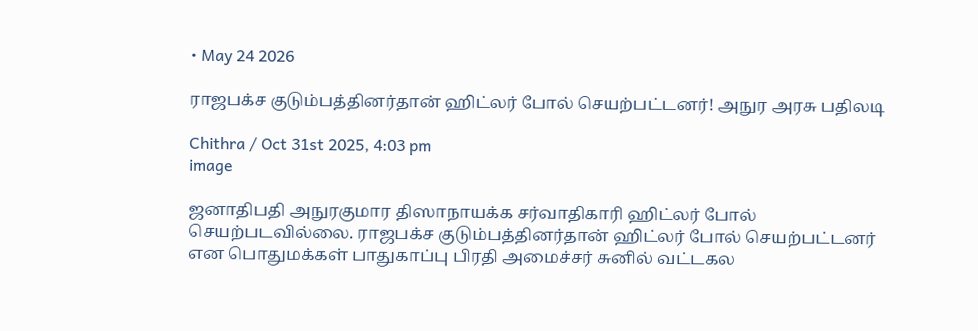• May 24 2026

ராஜபக்ச குடும்பத்தினர்தான் ஹிட்லர் போல் செயற்பட்டனர்! அநுர அரசு பதிலடி

Chithra / Oct 31st 2025, 4:03 pm
image

ஜனாதிபதி அநுரகுமார திஸாநாயக்க சர்வாதிகாரி ஹிட்லர் போல் செயற்படவில்லை. ராஜபக்ச குடும்பத்தினர்தான் ஹிட்லர் போல் செயற்பட்டனர் என பொதுமக்கள் பாதுகாப்பு பிரதி அமைச்சர் சுனில் வட்டகல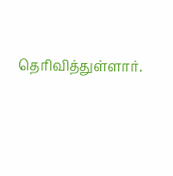தெரிவித்துள்ளார்.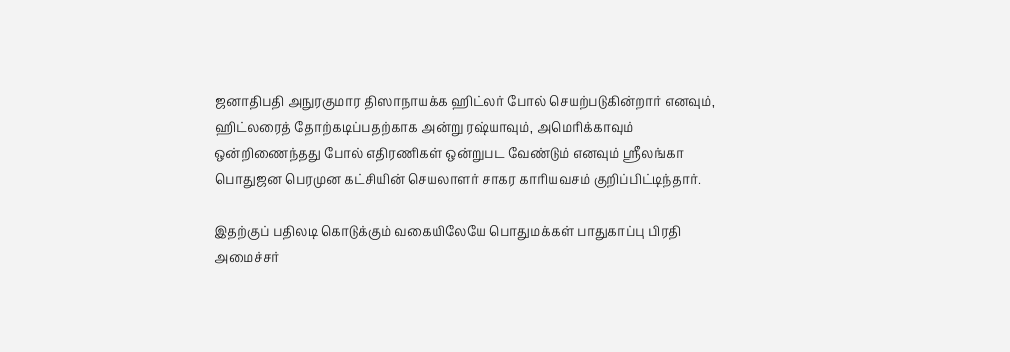ஜனாதிபதி அநுரகுமார திஸாநாயக்க ஹிட்லர் போல் செயற்படுகின்றார் எனவும், ஹிட்லரைத் தோற்கடிப்பதற்காக அன்று ரஷ்யாவும், அமெரிக்காவும் ஒன்றிணைந்தது போல் எதிரணிகள் ஒன்றுபட வேண்டும் எனவும் ஸ்ரீலங்கா பொதுஜன பெரமுன கட்சியின் செயலாளர் சாகர காரியவசம் குறிப்பிட்டிந்தார்.

இதற்குப் பதிலடி கொடுக்கும் வகையிலேயே பொதுமக்கள் பாதுகாப்பு பிரதி அமைச்சர்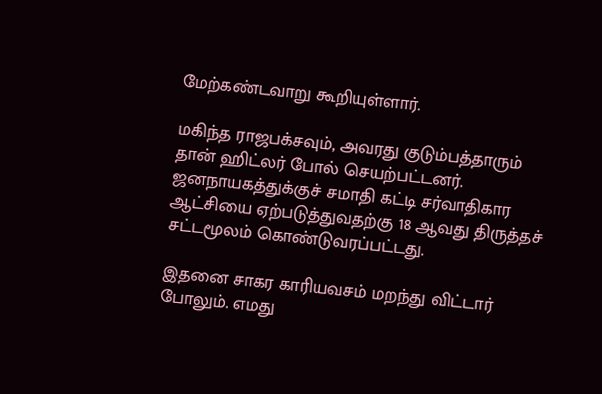மேற்கண்டவாறு கூறியுள்ளார்.

மகிந்த ராஜபக்சவும், அவரது குடும்பத்தாரும் தான் ஹிட்லர் போல் செயற்பட்டனர். ஜனநாயகத்துக்குச் சமாதி கட்டி சர்வாதிகார ஆட்சியை ஏற்படுத்துவதற்கு 18 ஆவது திருத்தச் சட்டமூலம் கொண்டுவரப்பட்டது.

இதனை சாகர காரியவசம் மறந்து விட்டார் போலும். எமது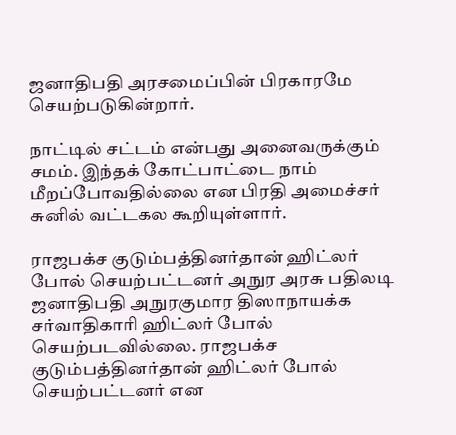ஜனாதிபதி அரசமைப்பின் பிரகாரமே செயற்படுகின்றார்.

நாட்டில் சட்டம் என்பது அனைவருக்கும் சமம். இந்தக் கோட்பாட்டை நாம் மீறப்போவதில்லை என பிரதி அமைச்சர் சுனில் வட்டகல கூறியுள்ளார்.

ராஜபக்ச குடும்பத்தினர்தான் ஹிட்லர் போல் செயற்பட்டனர் அநுர அரசு பதிலடி ஜனாதிபதி அநுரகுமார திஸாநாயக்க சர்வாதிகாரி ஹிட்லர் போல் செயற்படவில்லை. ராஜபக்ச குடும்பத்தினர்தான் ஹிட்லர் போல் செயற்பட்டனர் என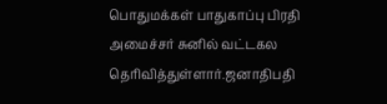பொதுமக்கள் பாதுகாப்பு பிரதி அமைச்சர் சுனில் வட்டகல தெரிவித்துள்ளார்.ஜனாதிபதி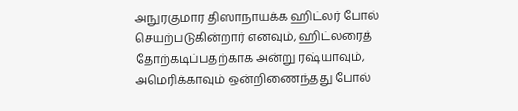அநுரகுமார திஸாநாயக்க ஹிட்லர் போல் செயற்படுகின்றார் எனவும், ஹிட்லரைத் தோற்கடிப்பதற்காக அன்று ரஷ்யாவும், அமெரிக்காவும் ஒன்றிணைந்தது போல்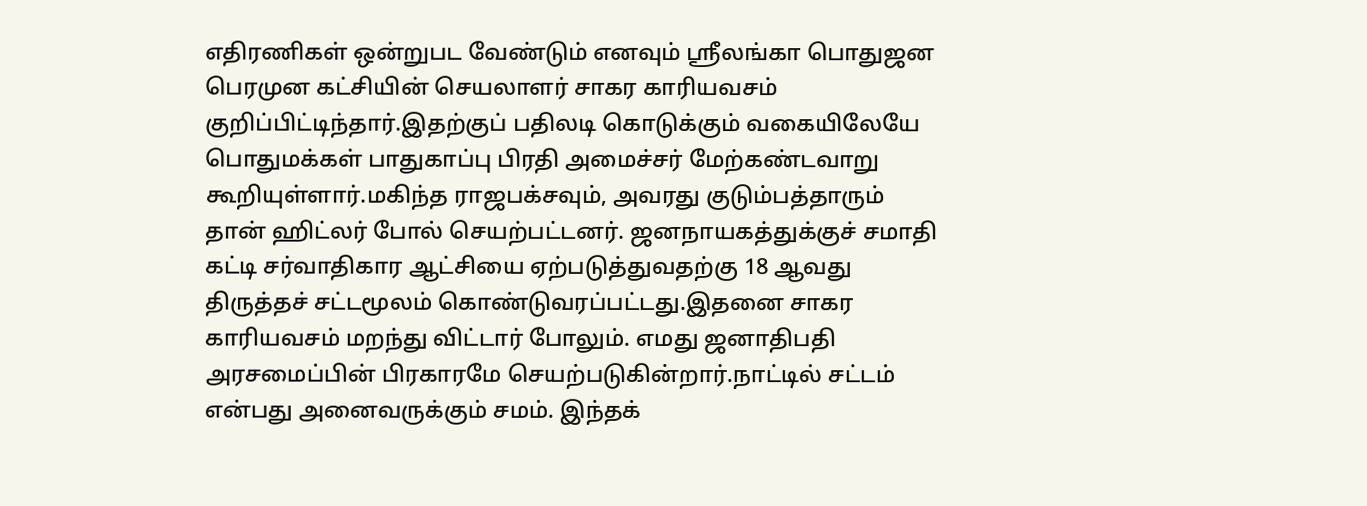எதிரணிகள் ஒன்றுபட வேண்டும் எனவும் ஸ்ரீலங்கா பொதுஜன பெரமுன கட்சியின் செயலாளர் சாகர காரியவசம் குறிப்பிட்டிந்தார்.இதற்குப் பதிலடி கொடுக்கும் வகையிலேயே பொதுமக்கள் பாதுகாப்பு பிரதி அமைச்சர் மேற்கண்டவாறு கூறியுள்ளார்.மகிந்த ராஜபக்சவும், அவரது குடும்பத்தாரும் தான் ஹிட்லர் போல் செயற்பட்டனர். ஜனநாயகத்துக்குச் சமாதி கட்டி சர்வாதிகார ஆட்சியை ஏற்படுத்துவதற்கு 18 ஆவது திருத்தச் சட்டமூலம் கொண்டுவரப்பட்டது.இதனை சாகர காரியவசம் மறந்து விட்டார் போலும். எமது ஜனாதிபதி அரசமைப்பின் பிரகாரமே செயற்படுகின்றார்.நாட்டில் சட்டம் என்பது அனைவருக்கும் சமம். இந்தக்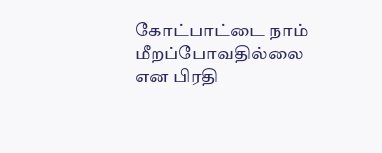கோட்பாட்டை நாம் மீறப்போவதில்லை என பிரதி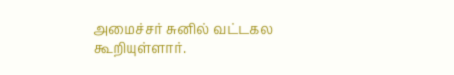அமைச்சர் சுனில் வட்டகல கூறியுள்ளார்.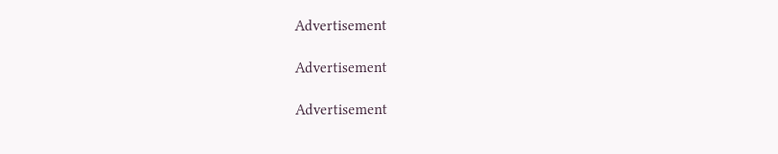Advertisement

Advertisement

Advertisement